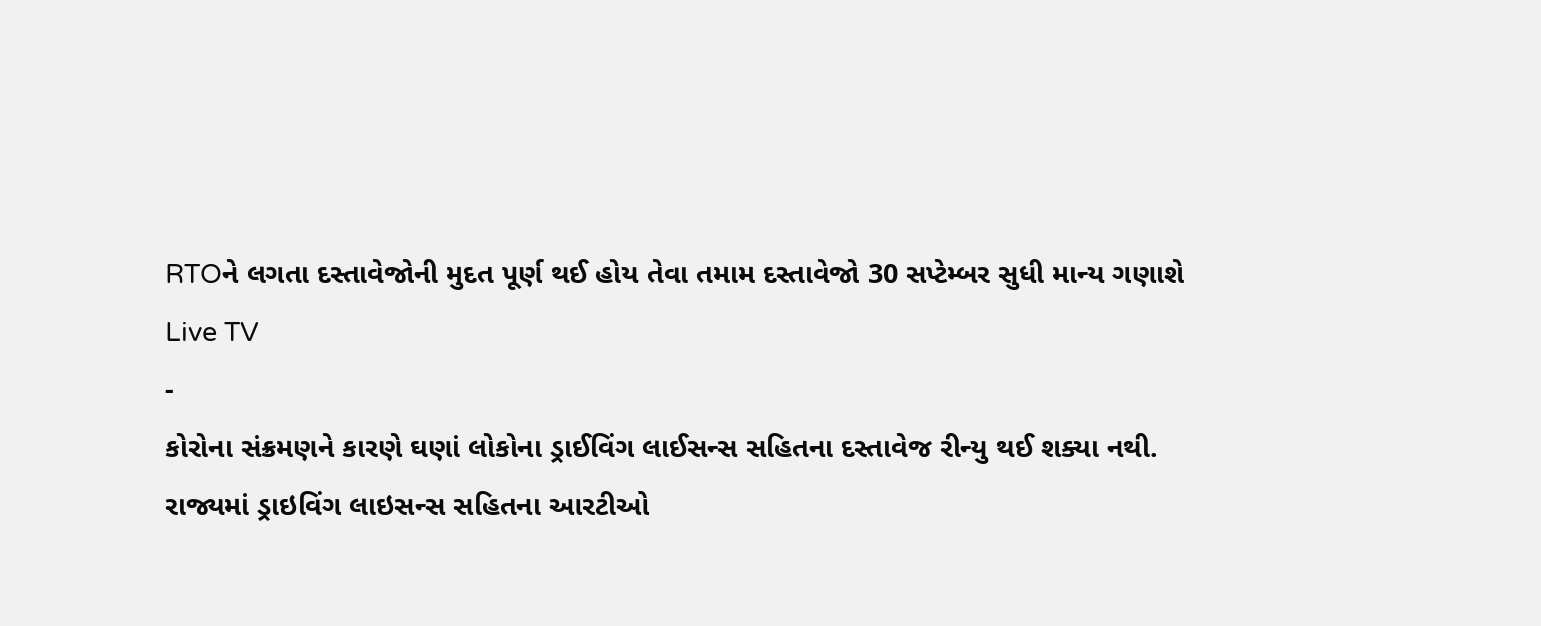RTOને લગતા દસ્તાવેજોની મુદત પૂર્ણ થઈ હોય તેવા તમામ દસ્તાવેજો 30 સપ્ટેમ્બર સુધી માન્ય ગણાશે
Live TV
-
કોરોના સંક્રમણને કારણે ઘણાં લોકોના ડ્રાઈવિંગ લાઈસન્સ સહિતના દસ્તાવેજ રીન્યુ થઈ શક્યા નથી.
રાજ્યમાં ડ્રાઇવિંગ લાઇસન્સ સહિતના આરટીઓ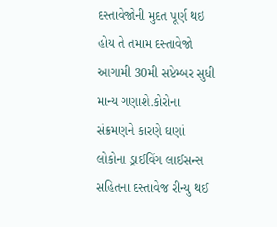દસ્તાવેજોની મુદત પૂર્ણ થઇ હોય તે તમામ દસ્તાવેજો આગામી 30મી સપ્ટેમ્બર સુધી માન્ય ગણાશે.કોરોના સંક્રમણને કારણે ઘણાં લોકોના ડ્રાઈવિંગ લાઈસન્સ સહિતના દસ્તાવેજ રીન્યુ થઈ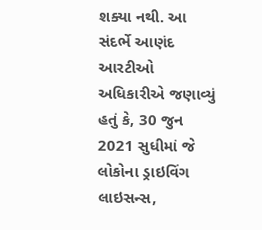શક્યા નથી. આ સંદર્ભે આણંદ આરટીઓ અધિકારીએ જણાવ્યું હતું કે, 30 જુન 2021 સુધીમાં જે લોકોના ડ્રાઇવિંગ લાઇસન્સ,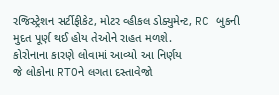રજિસ્ટ્રેશન સર્ટીફીકેટ, મોટર વ્હીકલ ડોક્યુમેન્ટ, RC બુકની મુદત પૂર્ણ થઈ હોય તેઓને રાહત મળશે.
કોરોનાના કારણે લોવામાં આવ્યો આ નિર્ણય
જે લોકોના RTOને લગતા દસ્તાવેજો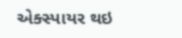એક્સ્પાયર થઇ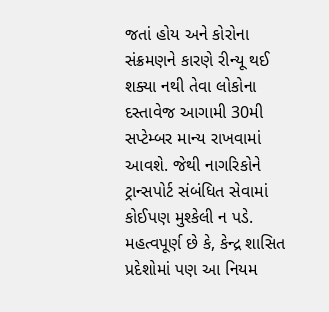જતાં હોય અને કોરોના સંક્રમણને કારણે રીન્યૂ થઈ શક્યા નથી તેવા લોકોના દસ્તાવેજ આગામી 30મી સપ્ટેમ્બર માન્ય રાખવામાં આવશે. જેથી નાગરિકોને ટ્રાન્સપોર્ટ સંબંધિત સેવામાં કોઈપણ મુશ્કેલી ન પડે. મહત્વપૂર્ણ છે કે, કેન્દ્ર શાસિત પ્રદેશોમાં પણ આ નિયમ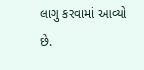લાગુ કરવામાં આવ્યો છે.